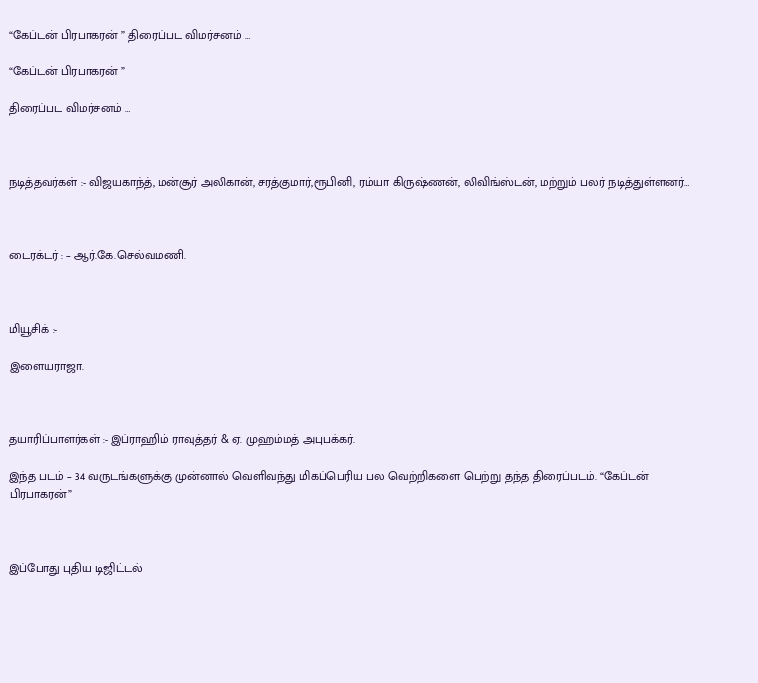“கேப்டன் பிரபாகரன் ” திரைப்பட விமர்சனம் …

“கேப்டன் பிரபாகரன் ”

திரைப்பட விமர்சனம் …



நடித்தவர்கள் :- விஜயகாந்த், மன்சூர் அலிகான், சரத்குமார்,ரூபினி, ரம்யா கிருஷ்ணன், லிவிங்ஸ்டன், மற்றும் பலர் நடித்துள்ளனர்…



டைரக்டர் : – ஆர்.கே.செல்வமணி.



மியூசிக் :-

இளையராஜா.



தயாரிப்பாளர்கள் :- இப்ராஹிம் ராவுத்தர் & ஏ. முஹம்மத் அபுபக்கர்.

இந்த படம் – 34 வருடங்களுக்கு முன்னால் வெளிவந்து மிகப்பெரிய பல வெற்றிகளை பெற்று தந்த திரைப்படம். “கேப்டன் பிரபாகரன்”



இப்போது புதிய டிஜிட்டல்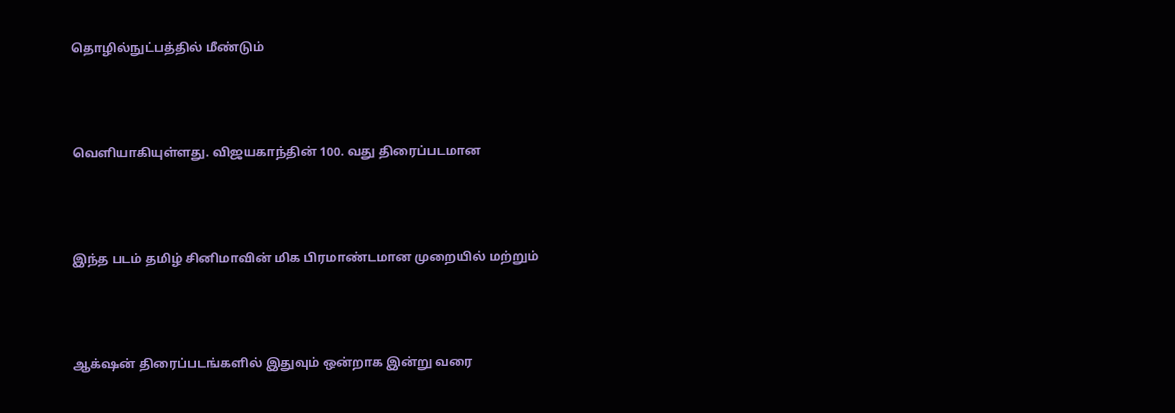தொழில்நுட்பத்தில் மீண்டும்



வெளியாகியுள்ளது. விஜயகாந்தின் 100. வது திரைப்படமான



இந்த படம் தமிழ் சினிமாவின் மிக பிரமாண்டமான முறையில் மற்றும்



ஆக்‌ஷன் திரைப்படங்களில் இதுவும் ஒன்றாக இன்று வரை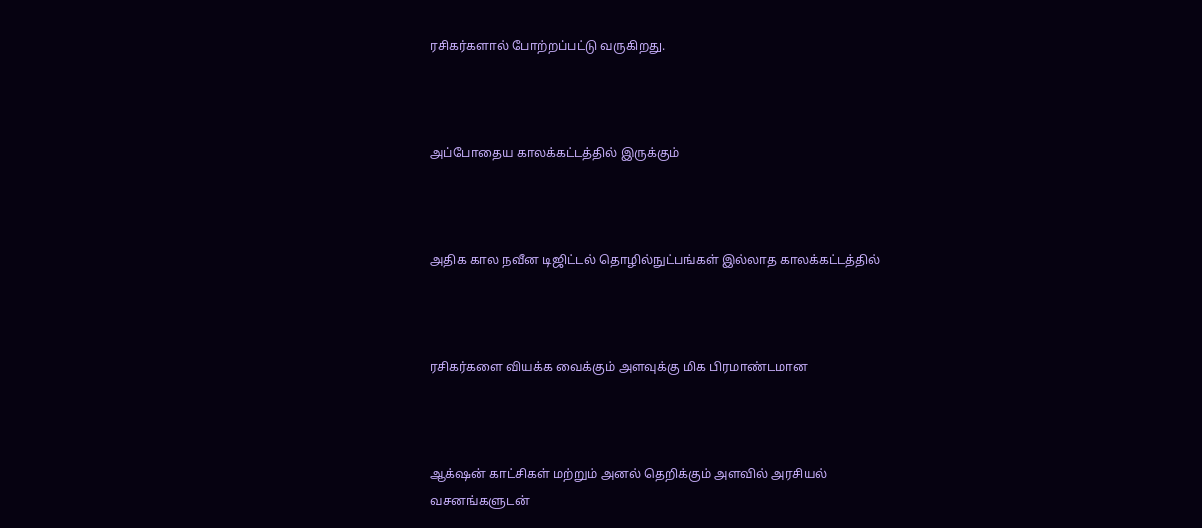ரசிகர்களால் போற்றப்பட்டு வருகிறது.



அப்போதைய காலக்கட்டத்தில் இருக்கும்



அதிக கால நவீன டிஜிட்டல் தொழில்நுட்பங்கள் இல்லாத காலக்கட்டத்தில்



ரசிகர்களை வியக்க வைக்கும் அளவுக்கு மிக பிரமாண்டமான



ஆக்‌ஷன் காட்சிகள் மற்றும் அனல் தெறிக்கும் அளவில் அரசியல் வசனங்களுடன்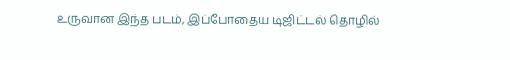உருவான இந்த படம், இப்போதைய டிஜிட்டல் தொழில்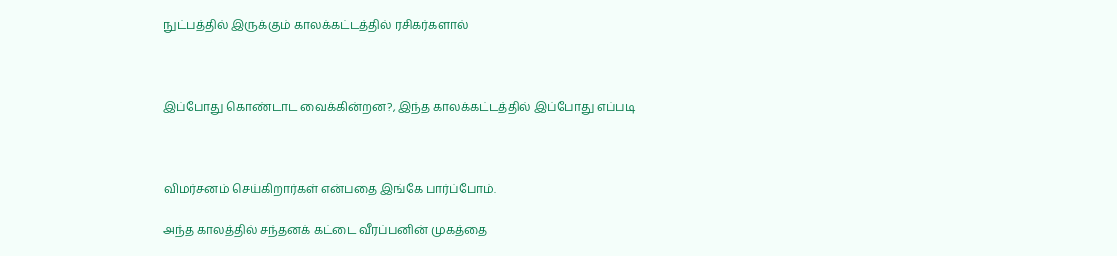நுட்பத்தில் இருக்கும் காலக்கட்டத்தில் ரசிகர்களால்



இப்போது கொண்டாட வைக்கின்றன?, இந்த காலக்கட்டத்தில் இப்போது எப்படி



விமர்சனம் செய்கிறார்கள் என்பதை இங்கே பார்ப்போம்.

அந்த காலத்தில் சந்தனக் கட்டை வீரப்பனின் முகத்தை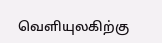வெளியுலகிற்கு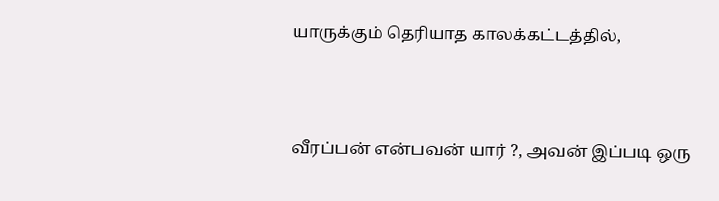யாருக்கும் தெரியாத காலக்கட்டத்தில்,



வீரப்பன் என்பவன் யார் ?, அவன் இப்படி ஒரு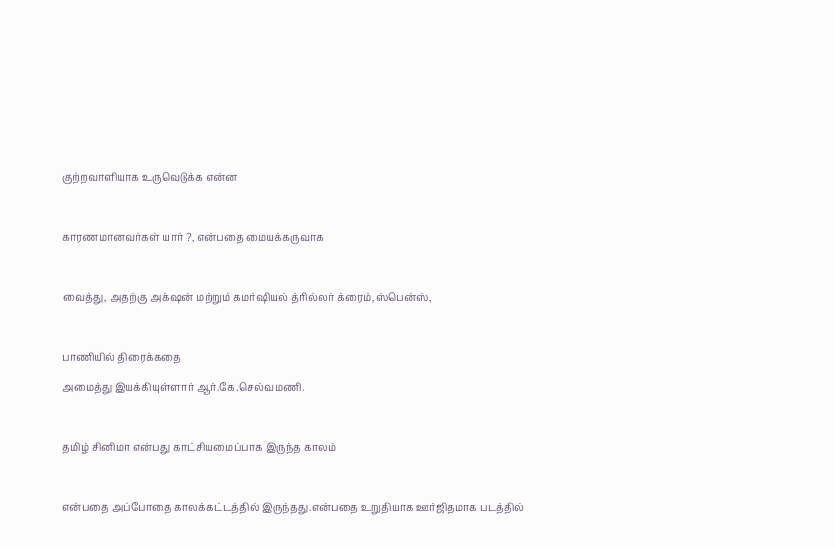குற்றவாளியாக உருவெடுக்க என்ன



காரணமானவர்கள் யார் ?, என்பதை மையக்கருவாக



வைத்து, அதற்கு அக்‌ஷன் மற்றும் கமர்ஷியல் த்ரில்லர் க்ரைம்,ஸ்பென்ஸ்,



பாணியில் திரைக்கதை

அமைத்து இயக்கியுள்ளார் ஆர்.கே.செல்வமணி.



தமிழ் சினிமா என்பது காட்சியமைப்பாக‌ இருந்த காலம்



என்பதை அப்போதை காலக்கட்டத்தில் இருந்தது.என்பதை உறுதியாக‌ ஊர்ஜிதமாக படத்தில்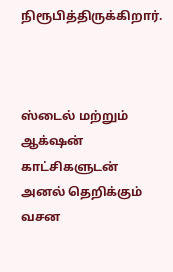நிரூபித்திருக்கிறார்.



ஸ்டைல் மற்றும் ஆக்‌ஷன் காட்சிகளுடன் அனல் தெறிக்கும் வசன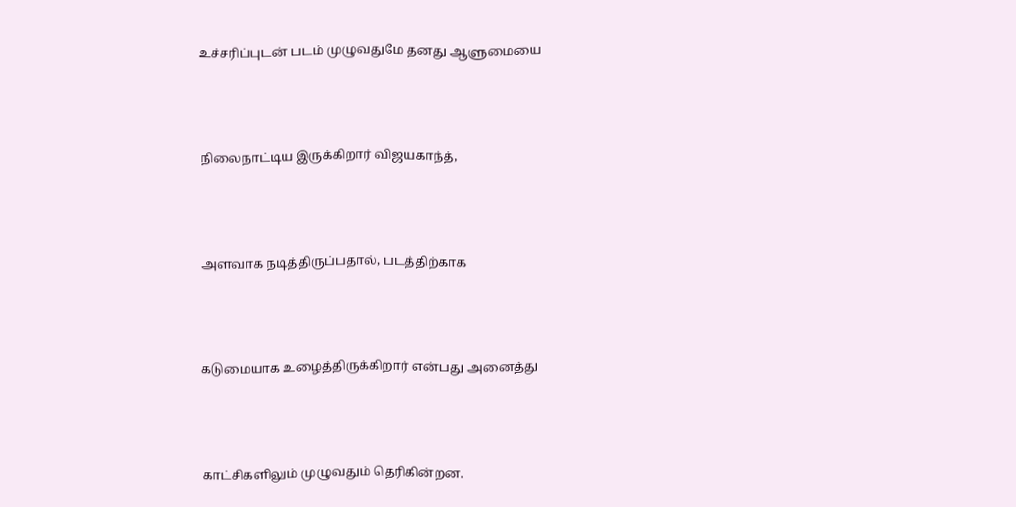உச்சரிப்புடன் படம் முழுவதுமே தனது ஆளுமையை



நிலைநாட்டிய இருக்கிறார் விஜயகாந்த்,



அளவாக நடித்திருப்பதால், படத்திற்காக



கடுமையாக உழைத்திருக்கிறார் என்பது அனைத்து



காட்சிகளிலும் முழுவதும் தெரிகின்றன.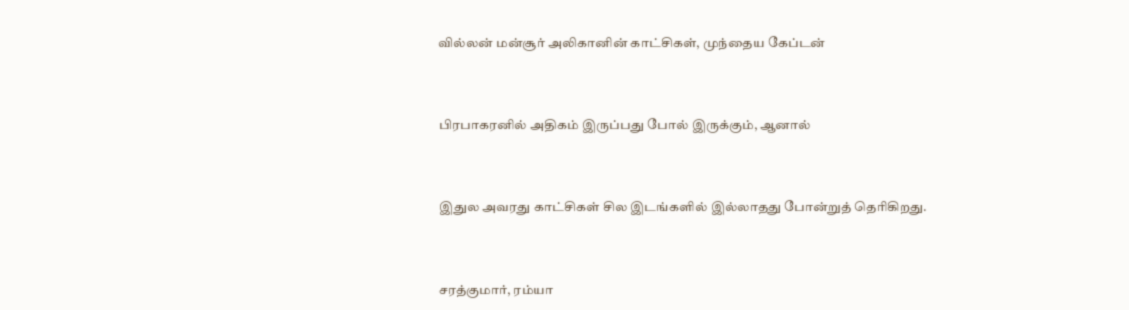வில்லன் மன்சூர் அலிகானின் காட்சிகள், முந்தைய கேப்டன்



பிரபாகரனில் அதிகம் இருப்பது போல் இருக்கும், ஆனால்



இதுல அவரது காட்சிகள் சில இடங்களில் இல்லாதது போன்றுத் தெரிகிறது.



சரத்குமார், ரம்யா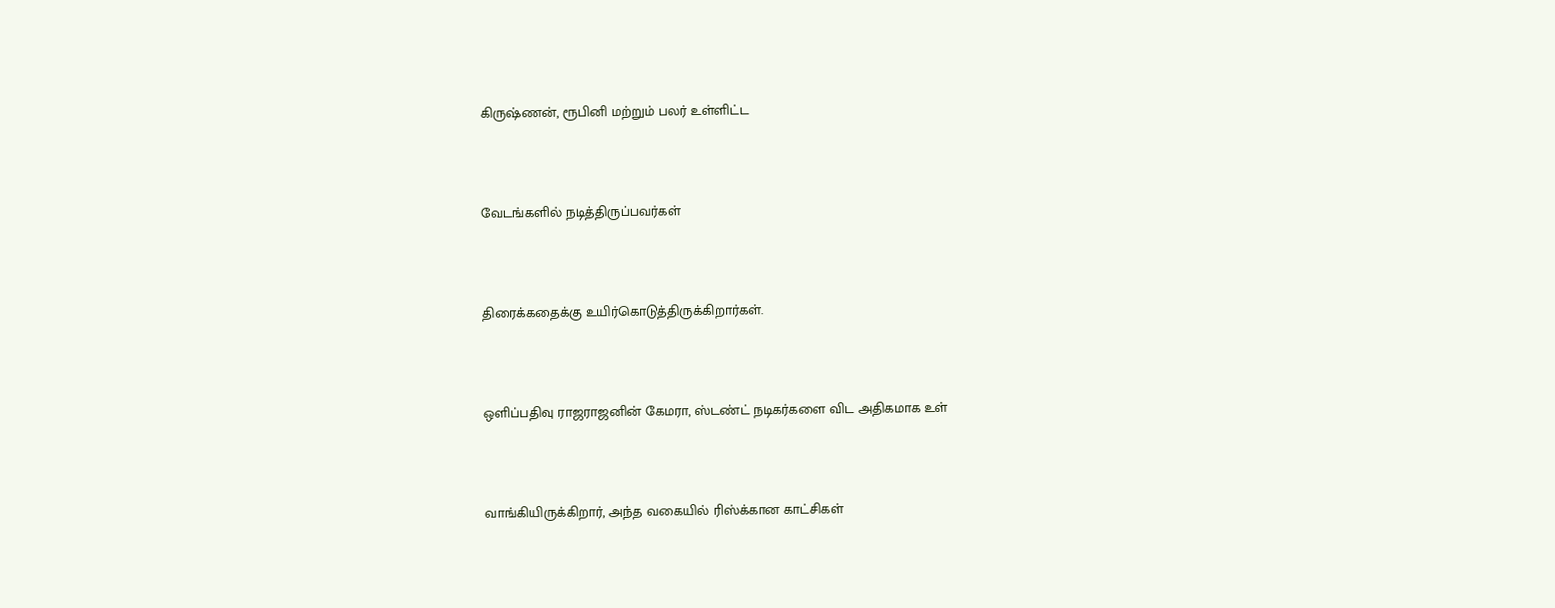கிருஷ்ணன், ரூபினி மற்றும் பலர் உள்ளிட்ட



வேடங்களில் நடித்திருப்பவர்கள்



திரைக்கதைக்கு உயிர்கொடுத்திருக்கிறார்கள்.



ஒளிப்பதிவு ராஜராஜனின் கேமரா, ஸ்டண்ட் நடிகர்களை விட அதிகமாக உள்



வாங்கியிருக்கிறார், அந்த வகையில் ரிஸ்க்கான காட்சிகள்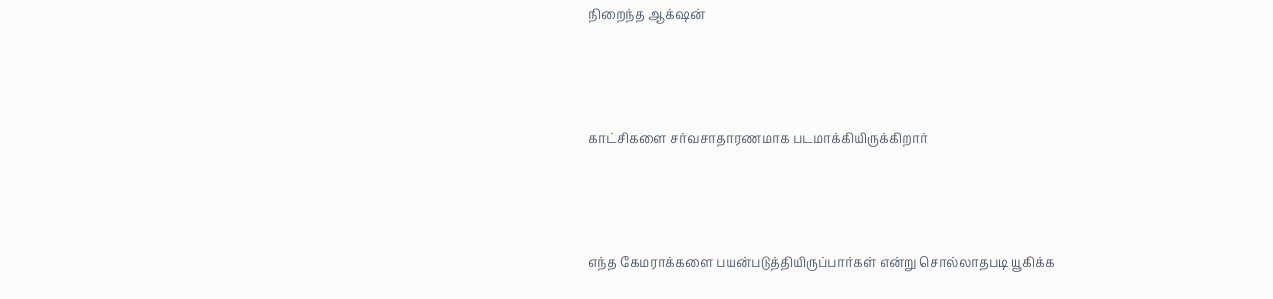நிறைந்த ஆக்‌ஷன்



காட்சிகளை சர்வசாதாரணமாக படமாக்கியிருக்கிறார்



எந்த கேமராக்களை பயன்படுத்தியிருப்பார்கள் என்று சொல்லாதபடி யூகிக்க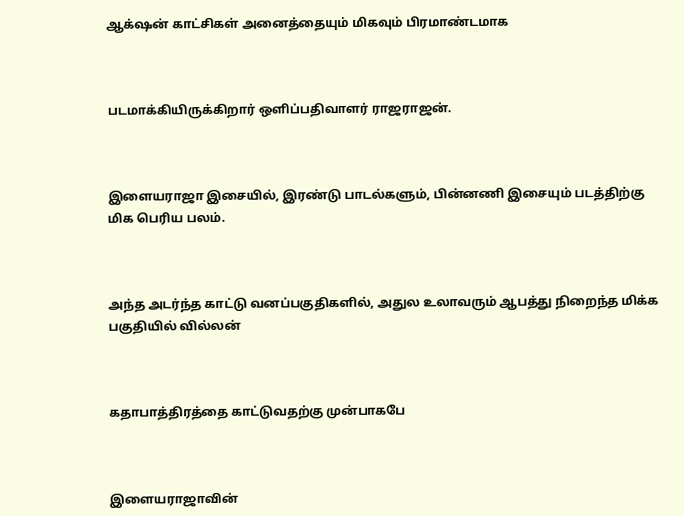ஆக்‌ஷன் காட்சிகள் அனைத்தையும் மிகவும் பிரமாண்டமாக



படமாக்கியிருக்கிறார் ஒளிப்பதிவாளர் ராஜராஜன்.



இளையராஜா இசையில், இரண்டு பாடல்களும், பின்னணி இசையும் படத்திற்கு மிக பெரிய பலம்.



அந்த அடர்ந்த காட்டு வனப்பகுதிகளில், அதுல உலாவரும் ஆபத்து நிறைந்த மிக்க பகுதியில் வில்லன்



கதாபாத்திரத்தை காட்டுவதற்கு முன்பாகபே



இளையராஜாவின்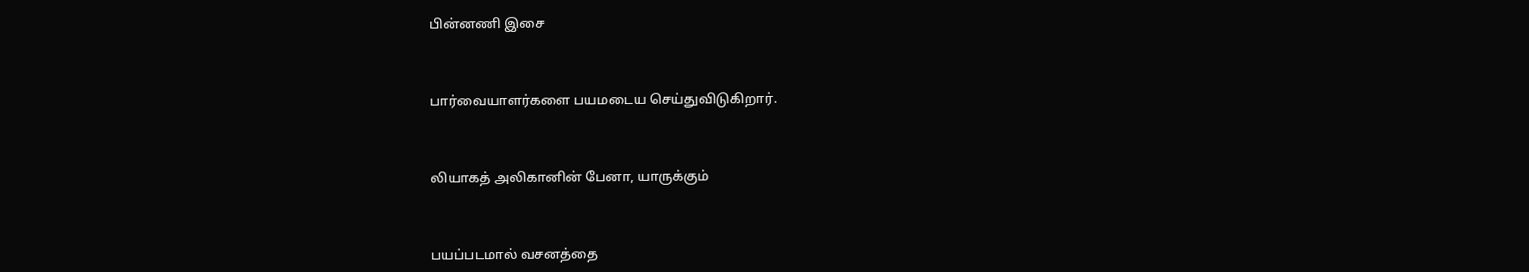பின்னணி இசை



பார்வையாளர்களை பயமடைய செய்துவிடுகிறார்.



லியாகத் அலிகானின் பேனா, யாருக்கும்



பயப்படமால் வசனத்தை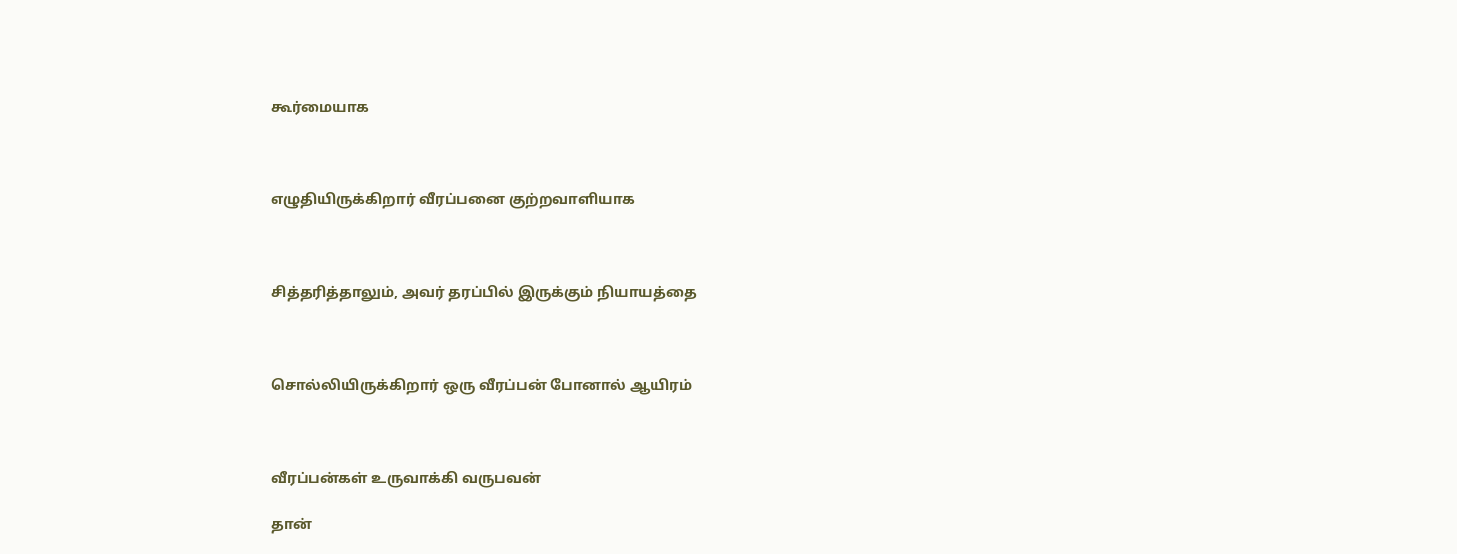கூர்மையாக



எழுதியிருக்கிறார் வீரப்பனை குற்றவாளியாக



சித்தரித்தாலும், அவர் தரப்பில் இருக்கும் நியாயத்தை



சொல்லியிருக்கிறார் ஒரு வீரப்பன் போனால் ஆயிரம்



வீரப்பன்கள் உருவாக்கி வருபவன்

தான்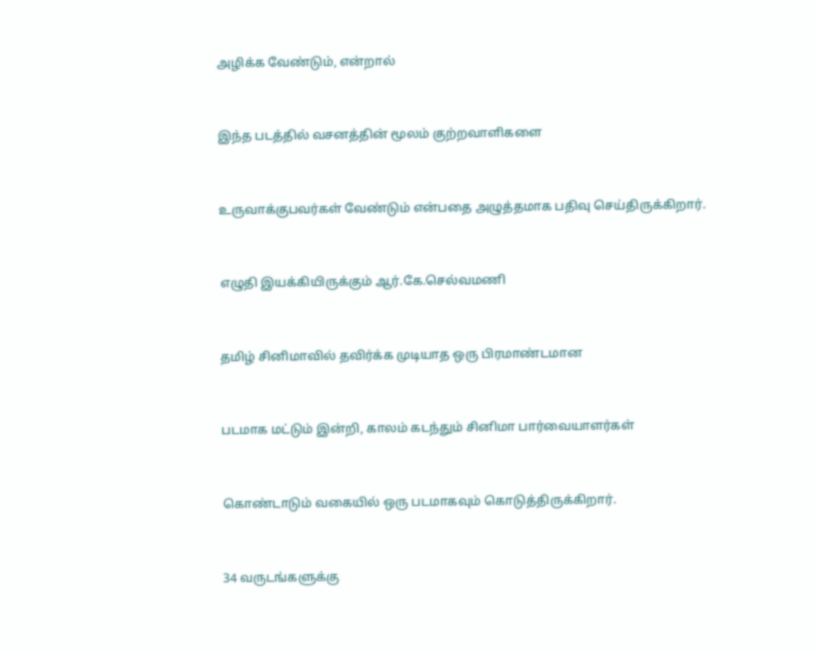அழிக்க வேண்டும், என்றால்



இந்த படத்தில் வசனத்தின் மூலம் குற்றவாளிகளை



உருவாக்குபவர்கள் வேண்டும் என்பதை அழுத்தமாக பதிவு செய்திருக்கிறார்.



எழுதி இயக்கியிருக்கும் ஆர்.கே.செல்வமணி



தமிழ் சினிமாவில் தவிர்க்க முடியாத ஒரு பிரமாண்டமான



படமாக மட்டும் இன்றி, காலம் கடந்தும் சினிமா பார்வையாளர்கள்



கொண்டாடும் வகையில் ஒரு படமாகவும் கொடுத்திருக்கிறார்.



34 வருடங்களுக்கு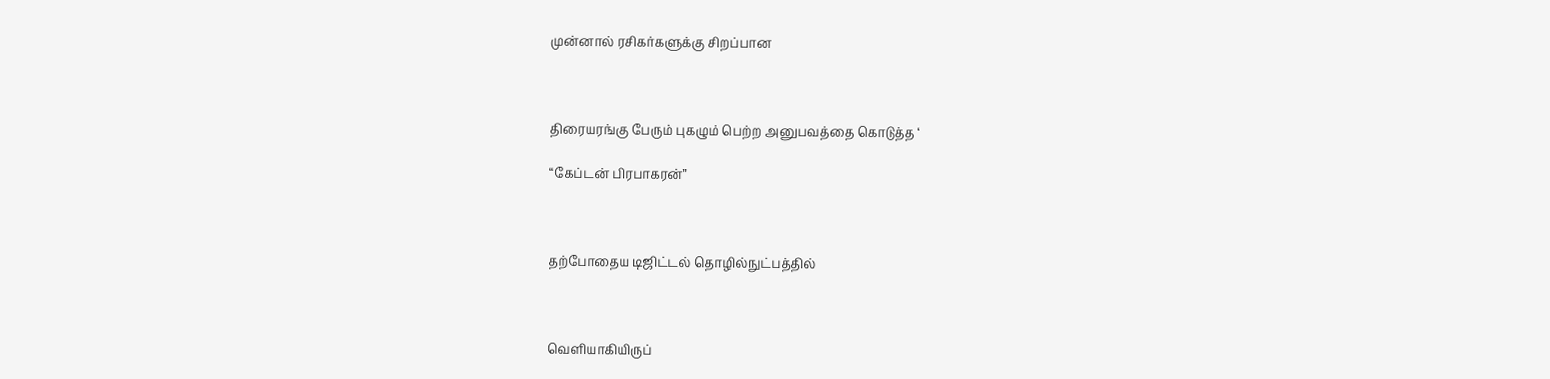முன்னால் ரசிகர்களுக்கு சிறப்பான



திரையரங்கு பேரும் புகழும் பெற்ற அனுபவத்தை கொடுத்த ‘

“கேப்டன் பிரபாகரன்”



தற்போதைய டிஜிட்டல் தொழில்நுட்பத்தில்



வெளியாகியிருப்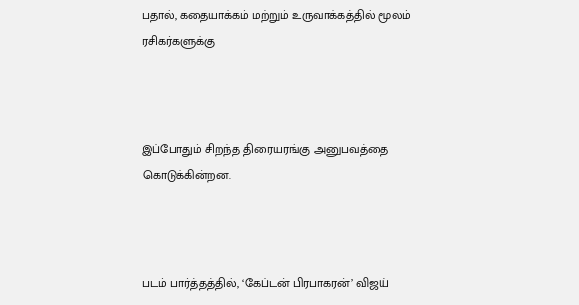பதால், கதையாக்கம் மற்றும் உருவாக்கத்தில் மூலம் ரசிகர்களுக்கு



இப்போதும் சிறந்த திரையரங்கு அனுபவத்தை கொடுக்கின்றன.



படம் பார்த்தத்தில், ‘கேப்டன் பிரபாகரன்’ விஜய்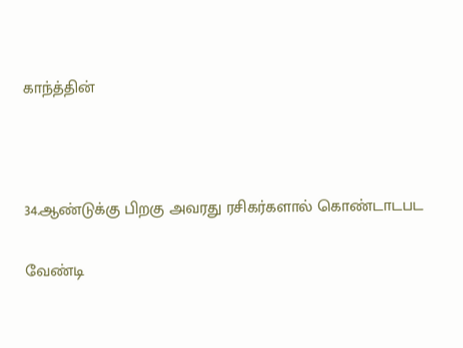காந்த்தின்



34.ஆண்டுக்கு பிறகு அவரது ரசிகர்களால் கொண்டாடபட

வேண்டி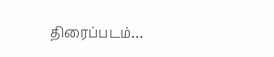திரைப்படம்…